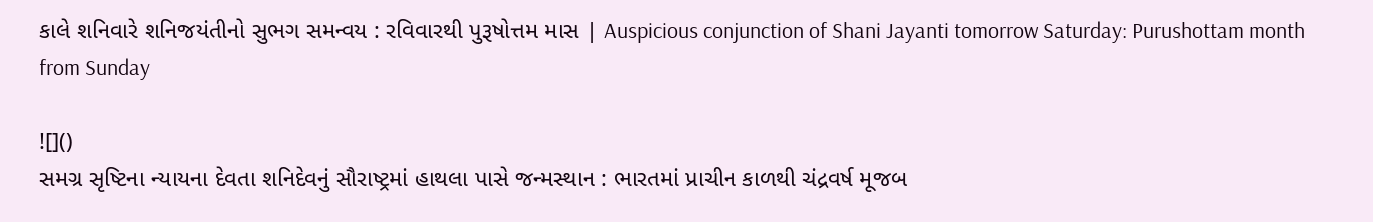કાલે શનિવારે શનિજયંતીનો સુભગ સમન્વય : રવિવારથી પુરૂષોત્તમ માસ | Auspicious conjunction of Shani Jayanti tomorrow Saturday: Purushottam month from Sunday

![]()
સમગ્ર સૃષ્ટિના ન્યાયના દેવતા શનિદેવનું સૌરાષ્ટ્રમાં હાથલા પાસે જન્મસ્થાન : ભારતમાં પ્રાચીન કાળથી ચંદ્રવર્ષ મૂજબ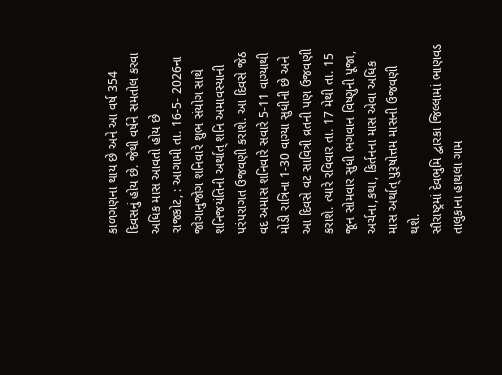કાળગણના થાય છે અને આ વર્ષ 354 દિવસનું હોય છે. જેથી વર્ષને સમતોલ કરવા અધિક માસ આવતો હોય છે
રાજકોટ, : આગામી તા. 16-5- 2026ના જોગાનુજોગ શનિવારે શુભ સંયોગ સાથે શનિજયંતિની અર્થાત્ શનિ અમાવસ્યાની પરંપરાગત ઉજવણી કરાશે. આ દિવસે જેઠ વદ અમાસ શનિવારે સવારે 5-11 વાગ્યાથી મોડી રાત્રિના 1-30 વાગ્યા સુધીની છે અને આ દિવસે વટ સાવિત્રી વ્રતની પણ ઉજવણી કરાશે. ત્યારે રવિવાર તા. 17 મેથી તા. 15 જૂન સોમવાર સુધી ભગવાન વિષ્ણુની પૂજા, અર્ચના,કથા, કિર્તનના માસ એવા અધિક માસ અર્થાત્ પુરૂષોત્તમ માસની ઉજવણી થશે.
સૌરાષ્ટ્રમાં દેવભુમિ દ્વારકા જિલ્લામાં ભાણવડ તાલુકાના હાથલા ગામ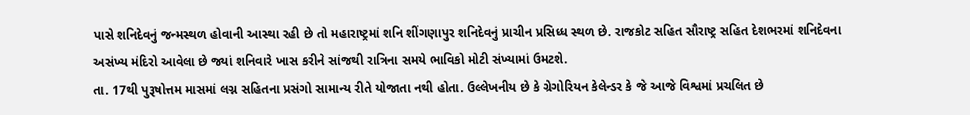પાસે શનિદેવનું જન્મસ્થળ હોવાની આસ્થા રહી છે તો મહારાષ્ટ્રમાં શનિ શીંગણાપુર શનિદેવનું પ્રાચીન પ્રસિધ્ધ સ્થળ છે. રાજકોટ સહિત સૌરાષ્ટ્ર સહિત દેશભરમાં શનિદેવના અસંખ્ય મંદિરો આવેલા છે જ્યાં શનિવારે ખાસ કરીને સાંજથી રાત્રિના સમયે ભાવિકો મોટી સંખ્યામાં ઉમટશે.
તા. 17થી પુરૂષોત્તમ માસમાં લગ્ન સહિતના પ્રસંગો સામાન્ય રીતે યોજાતા નથી હોતા. ઉલ્લેખનીય છે કે ગ્રેગોરિયન કેલેન્ડર કે જે આજે વિશ્વમાં પ્રચલિત છે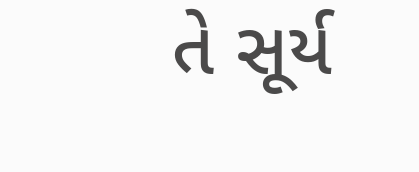તે સૂર્ય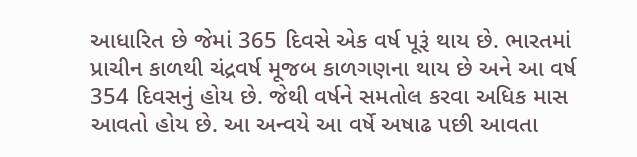આધારિત છે જેમાં 365 દિવસે એક વર્ષ પૂરૂં થાય છે. ભારતમાં પ્રાચીન કાળથી ચંદ્રવર્ષ મૂજબ કાળગણના થાય છે અને આ વર્ષ 354 દિવસનું હોય છે. જેથી વર્ષને સમતોલ કરવા અધિક માસ આવતો હોય છે. આ અન્વયે આ વર્ષે અષાઢ પછી આવતા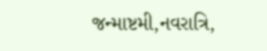જન્માષ્ટમી,નવરાત્રિ,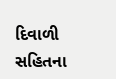દિવાળી સહિતના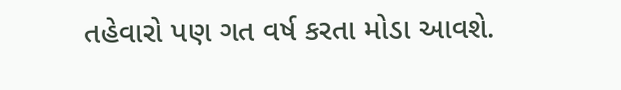તહેવારો પણ ગત વર્ષ કરતા મોડા આવશે.